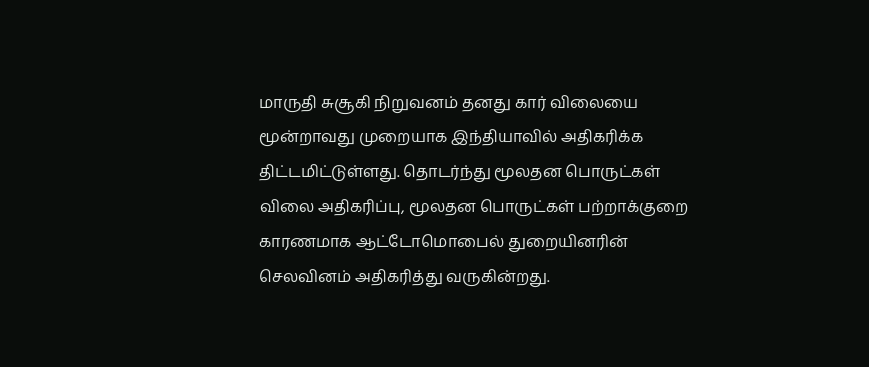மாருதி சுசூகி நிறுவனம் தனது கார் விலையை மூன்றாவது முறையாக இந்தியாவில் அதிகரிக்க திட்டமிட்டுள்ளது. தொடர்ந்து மூலதன பொருட்கள் விலை அதிகரிப்பு, மூலதன பொருட்கள் பற்றாக்குறை காரணமாக ஆட்டோமொபைல் துறையினரின் செலவினம் அதிகரித்து வருகின்றது.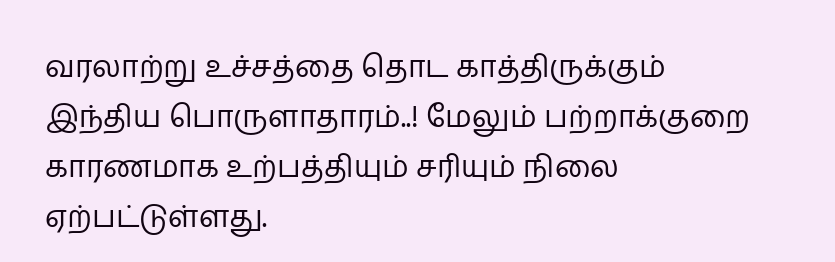வரலாற்று உச்சத்தை தொட காத்திருக்கும் இந்திய பொருளாதாரம்..! மேலும் பற்றாக்குறை காரணமாக உற்பத்தியும் சரியும் நிலை ஏற்பட்டுள்ளது.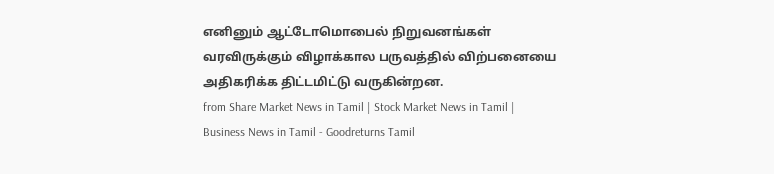எனினும் ஆட்டோமொபைல் நிறுவனங்கள் வரவிருக்கும் விழாக்கால பருவத்தில் விற்பனையை அதிகரிக்க திட்டமிட்டு வருகின்றன.
from Share Market News in Tamil | Stock Market News in Tamil | Business News in Tamil - Goodreturns Tamil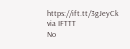https://ift.tt/3gJeyCk
via IFTTT
No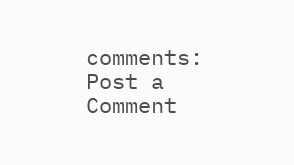comments:
Post a Comment